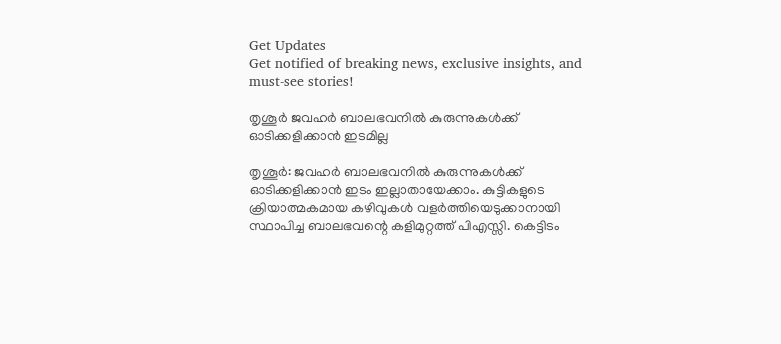Get Updates
Get notified of breaking news, exclusive insights, and must-see stories!

തൃശൂര്‍ ജവഹര്‍ ബാലഭവനില്‍ കുരുന്നുകള്‍ക്ക് ഓടിക്കളിക്കാന്‍ ഇടമില്ല

തൃശൂര്‍: ജവഹര്‍ ബാലഭവനില്‍ കുരുന്നുകള്‍ക്ക് ഓടിക്കളിക്കാന്‍ ഇടം ഇല്ലാതായേക്കാം. കുട്ടികളുടെ ക്രിയാത്മകമായ കഴിവുകള്‍ വളര്‍ത്തിയെടുക്കാനായി സ്ഥാപിച്ച ബാലഭവന്റെ കളിമുറ്റത്ത് പിഎസ്സി. കെട്ടിടം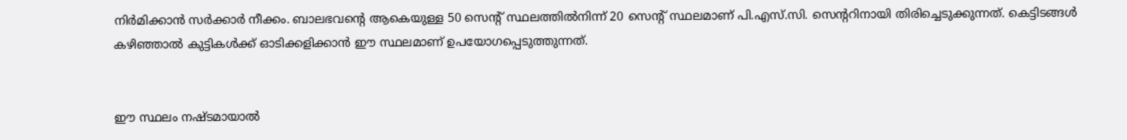നിര്‍മിക്കാന്‍ സര്‍ക്കാര്‍ നീക്കം. ബാലഭവന്റെ ആകെയുള്ള 50 സെന്റ് സ്ഥലത്തില്‍നിന്ന് 20 സെന്റ് സ്ഥലമാണ് പി.എസ്.സി. സെന്ററിനായി തിരിച്ചെടുക്കുന്നത്. കെട്ടിടങ്ങള്‍ കഴിഞ്ഞാല്‍ കുട്ടികള്‍ക്ക് ഓടിക്കളിക്കാന്‍ ഈ സ്ഥലമാണ് ഉപയോഗപ്പെടുത്തുന്നത്.


ഈ സ്ഥലം നഷ്ടമായാല്‍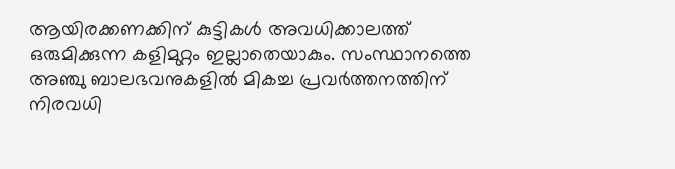ആയിരക്കണക്കിന് കുട്ടികള്‍ അവധിക്കാലത്ത് ഒരുമിക്കുന്ന കളിമുറ്റം ഇല്ലാതെയാകും. സംസ്ഥാനത്തെ അഞ്ചു ബാലഭവനുകളില്‍ മികച്ച പ്രവര്‍ത്തനത്തിന് നിരവധി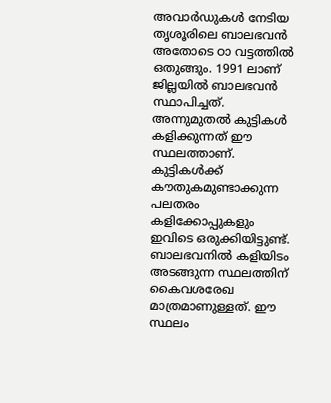അവാര്‍ഡുകള്‍ നേടിയ തൃശൂരിലെ ബാലഭവന്‍ അതോടെ ഠാ വട്ടത്തില്‍ ഒതുങ്ങും. 1991 ലാണ് ജില്ലയില്‍ ബാലഭവന്‍ സ്ഥാപിച്ചത്. അന്നുമുതല്‍ കുട്ടികള്‍ കളിക്കുന്നത് ഈ സ്ഥലത്താണ്. കുട്ടികള്‍ക്ക് കൗതുകമുണ്ടാക്കുന്ന പലതരം കളിക്കോപ്പുകളും ഇവിടെ ഒരുക്കിയിട്ടുണ്ട്. ബാലഭവനില്‍ കളിയിടം അടങ്ങുന്ന സ്ഥലത്തിന് കൈവശരേഖ മാത്രമാണുള്ളത്. ഈ സ്ഥലം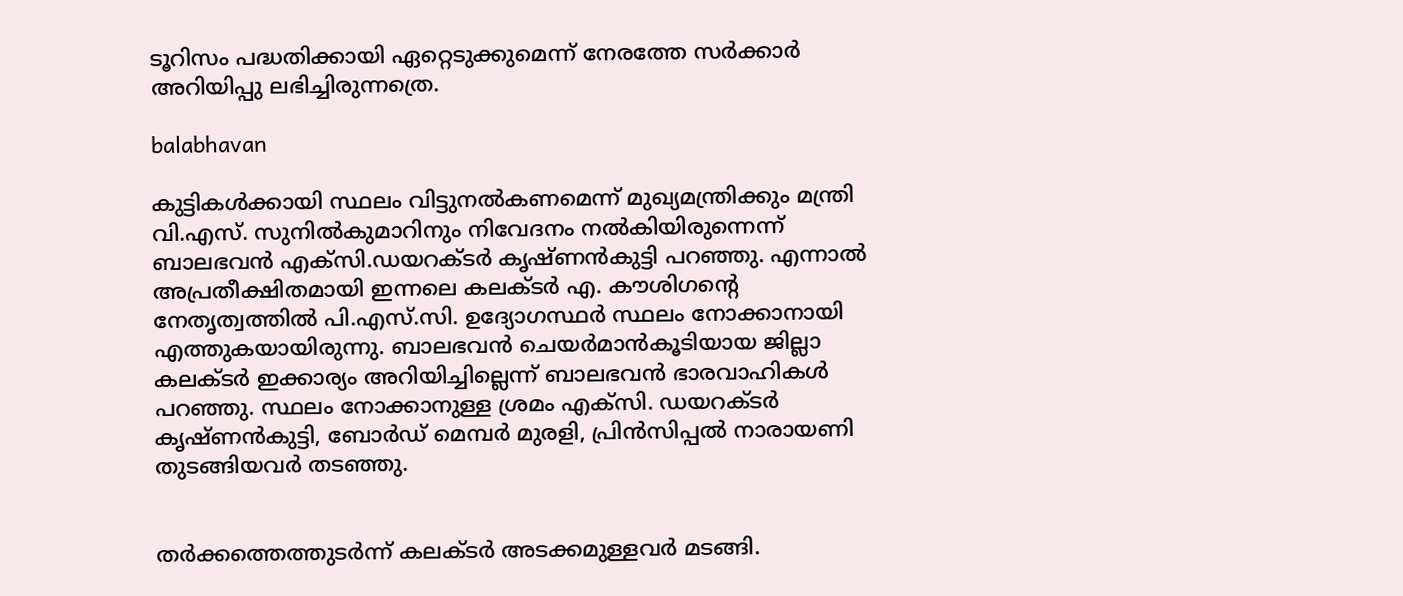ടൂറിസം പദ്ധതിക്കായി ഏറ്റെടുക്കുമെന്ന് നേരത്തേ സര്‍ക്കാര്‍ അറിയിപ്പു ലഭിച്ചിരുന്നത്രെ.

balabhavan

കുട്ടികള്‍ക്കായി സ്ഥലം വിട്ടുനല്‍കണമെന്ന് മുഖ്യമന്ത്രിക്കും മന്ത്രി വി.എസ്. സുനില്‍കുമാറിനും നിവേദനം നല്‍കിയിരുന്നെന്ന് ബാലഭവന്‍ എക്‌സി.ഡയറക്ടര്‍ കൃഷ്ണന്‍കുട്ടി പറഞ്ഞു. എന്നാല്‍ അപ്രതീക്ഷിതമായി ഇന്നലെ കലക്ടര്‍ എ. കൗശിഗന്റെ നേതൃത്വത്തില്‍ പി.എസ്.സി. ഉദ്യോഗസ്ഥര്‍ സ്ഥലം നോക്കാനായി എത്തുകയായിരുന്നു. ബാലഭവന്‍ ചെയര്‍മാന്‍കൂടിയായ ജില്ലാ കലക്ടര്‍ ഇക്കാര്യം അറിയിച്ചില്ലെന്ന് ബാലഭവന്‍ ഭാരവാഹികള്‍ പറഞ്ഞു. സ്ഥലം നോക്കാനുള്ള ശ്രമം എക്‌സി. ഡയറക്ടര്‍ കൃഷ്ണന്‍കുട്ടി, ബോര്‍ഡ് മെമ്പര്‍ മുരളി, പ്രിന്‍സിപ്പല്‍ നാരായണി തുടങ്ങിയവര്‍ തടഞ്ഞു.


തര്‍ക്കത്തെത്തുടര്‍ന്ന് കലക്ടര്‍ അടക്കമുള്ളവര്‍ മടങ്ങി.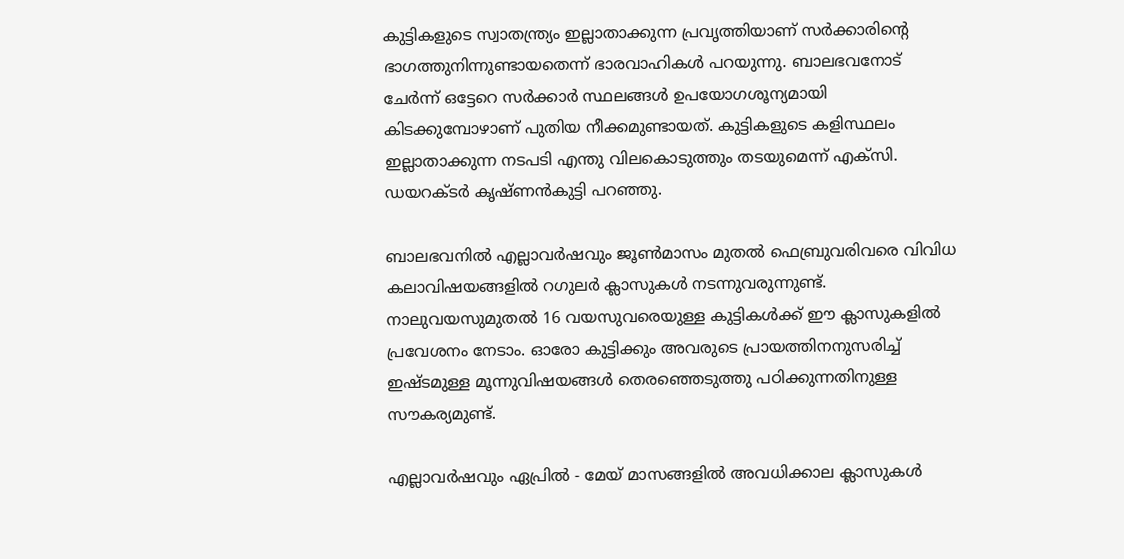കുട്ടികളുടെ സ്വാതന്ത്ര്യം ഇല്ലാതാക്കുന്ന പ്രവൃത്തിയാണ് സര്‍ക്കാരിന്റെ ഭാഗത്തുനിന്നുണ്ടായതെന്ന് ഭാരവാഹികള്‍ പറയുന്നു. ബാലഭവനോട് ചേര്‍ന്ന് ഒട്ടേറെ സര്‍ക്കാര്‍ സ്ഥലങ്ങള്‍ ഉപയോഗശൂന്യമായി കിടക്കുമ്പോഴാണ് പുതിയ നീക്കമുണ്ടായത്. കുട്ടികളുടെ കളിസ്ഥലം ഇല്ലാതാക്കുന്ന നടപടി എന്തു വിലകൊടുത്തും തടയുമെന്ന് എക്‌സി. ഡയറക്ടര്‍ കൃഷ്ണന്‍കുട്ടി പറഞ്ഞു.

ബാലഭവനില്‍ എല്ലാവര്‍ഷവും ജൂണ്‍മാസം മുതല്‍ ഫെബ്രുവരിവരെ വിവിധ കലാവിഷയങ്ങളില്‍ റഗുലര്‍ ക്ലാസുകള്‍ നടന്നുവരുന്നുണ്ട്. നാലുവയസുമുതല്‍ 16 വയസുവരെയുള്ള കുട്ടികള്‍ക്ക് ഈ ക്ലാസുകളില്‍ പ്രവേശനം നേടാം. ഓരോ കുട്ടിക്കും അവരുടെ പ്രായത്തിനനുസരിച്ച് ഇഷ്ടമുള്ള മൂന്നുവിഷയങ്ങള്‍ തെരഞ്ഞെടുത്തു പഠിക്കുന്നതിനുള്ള സൗകര്യമുണ്ട്.

എല്ലാവര്‍ഷവും ഏപ്രില്‍ - മേയ് മാസങ്ങളില്‍ അവധിക്കാല ക്ലാസുകള്‍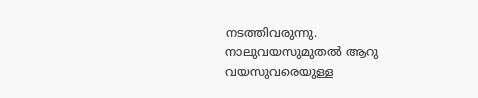നടത്തിവരുന്നു. നാലുവയസുമുതല്‍ ആറു വയസുവരെയുള്ള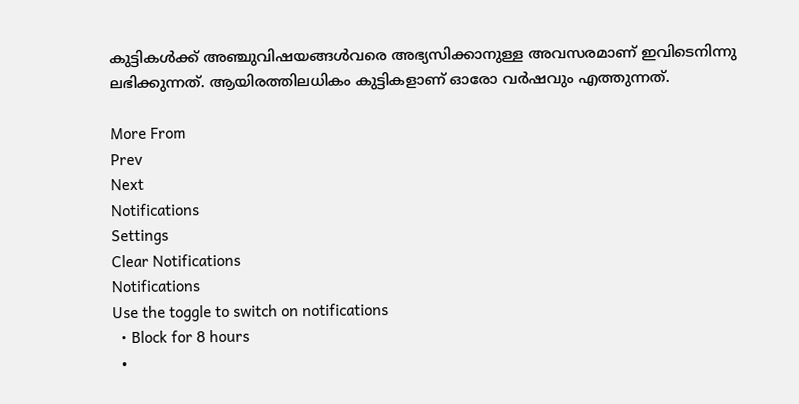കുട്ടികള്‍ക്ക് അഞ്ചുവിഷയങ്ങള്‍വരെ അഭ്യസിക്കാനുള്ള അവസരമാണ് ഇവിടെനിന്നു ലഭിക്കുന്നത്. ആയിരത്തിലധികം കുട്ടികളാണ് ഓരോ വര്‍ഷവും എത്തുന്നത്.

More From
Prev
Next
Notifications
Settings
Clear Notifications
Notifications
Use the toggle to switch on notifications
  • Block for 8 hours
  •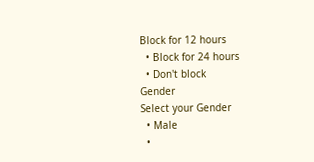Block for 12 hours
  • Block for 24 hours
  • Don't block
Gender
Select your Gender
  • Male
  •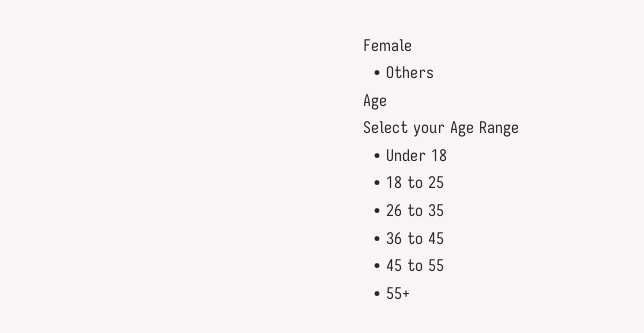Female
  • Others
Age
Select your Age Range
  • Under 18
  • 18 to 25
  • 26 to 35
  • 36 to 45
  • 45 to 55
  • 55+